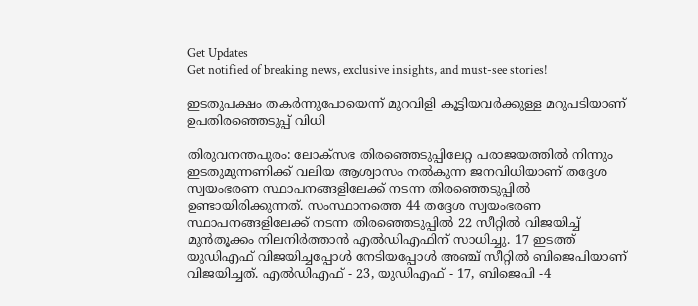Get Updates
Get notified of breaking news, exclusive insights, and must-see stories!

ഇടതുപക്ഷം തകര്‍ന്നുപോയെന്ന് മുറവിളി കൂട്ടിയവര്‍ക്കുള്ള മറുപടിയാണ് ഉപതിരഞ്ഞെടുപ്പ് വിധി

തിരുവനന്തപുരം: ലോക്സഭ തിരഞ്ഞെടുപ്പിലേറ്റ പരാജയത്തില്‍ നിന്നും ഇടതുമുന്നണിക്ക് വലിയ ആശ്വാസം നല്‍കുന്ന ജനവിധിയാണ് തദ്ദേശ സ്വയംഭരണ സ്ഥാപനങ്ങളിലേക്ക് നടന്ന തിരഞ്ഞെടുപ്പില്‍ ഉണ്ടായിരിക്കുന്നത്. സംസ്ഥാനത്തെ 44 തദ്ദേശ സ്വയംഭരണ സ്ഥാപനങ്ങളിലേക്ക് നടന്ന തിരഞ്ഞെടുപ്പില്‍ 22 സീറ്റില്‍ വിജയിച്ച് മുന്‍തൂക്കം നിലനിര്‍ത്താന്‍ എല്‍ഡിഎഫിന് സാധിച്ചു. 17 ഇടത്ത് യുഡിഎഫ് വിജയിച്ചപ്പോള്‍ നേടിയപ്പോള്‍ അഞ്ച് സീറ്റില്‍ ബിജെപിയാണ് വിജയിച്ചത്. എല്‍ഡിഎഫ് - 23, യുഡിഎഫ് - 17, ബിജെപി -4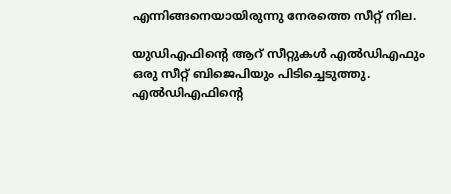എന്നിങ്ങനെയായിരുന്നു നേരത്തെ സീറ്റ് നില.

യുഡിഎഫിന്‍റെ ആറ് സീറ്റുകള്‍ എല്‍ഡിഎഫും ഒരു സീറ്റ് ബിജെപിയും പിടിച്ചെടുത്തു. എല്‍ഡിഎഫിന്‍റെ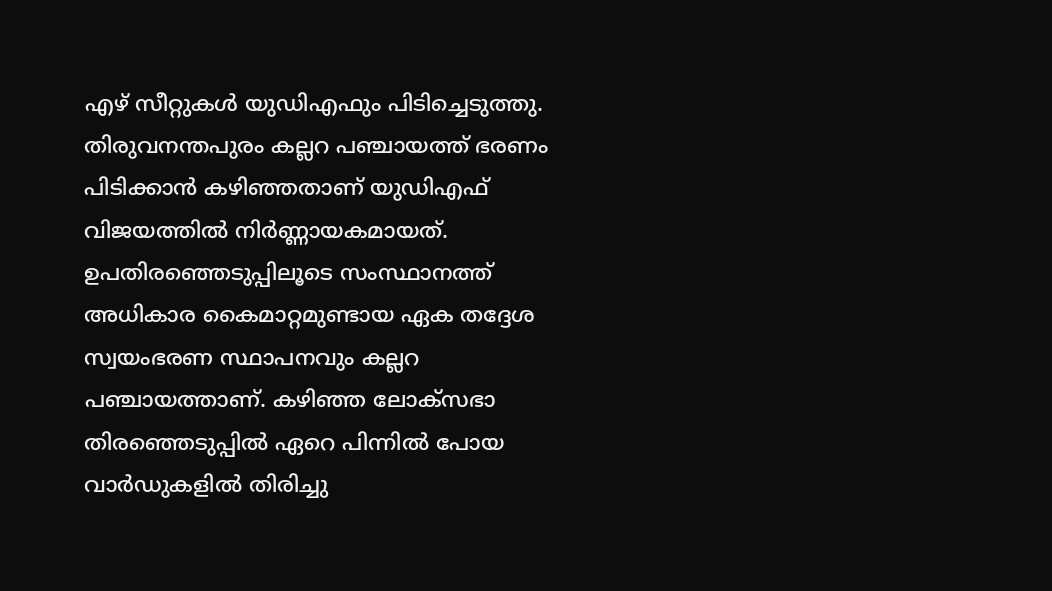എഴ് സീറ്റുകള്‍ യുഡിഎഫും പിടിച്ചെടുത്തു. തിരുവനന്തപുരം കല്ലറ പഞ്ചായത്ത് ഭരണം പിടിക്കാന്‍ കഴിഞ്ഞതാണ് യുഡിഎഫ് വിജയത്തില്‍ നിര്‍ണ്ണായകമായത്. ഉപതിരഞ്ഞെടുപ്പിലൂടെ സംസ്ഥാനത്ത് അധികാര കൈമാറ്റമുണ്ടായ ഏക തദ്ദേശ സ്വയംഭരണ സ്ഥാപനവും കല്ലറ പഞ്ചായത്താണ്. കഴിഞ്ഞ ലോക്സഭാ തിരഞ്ഞെടുപ്പില്‍ ഏറെ പിന്നില്‍ പോയ വാര്‍ഡുകളില്‍ തിരിച്ചു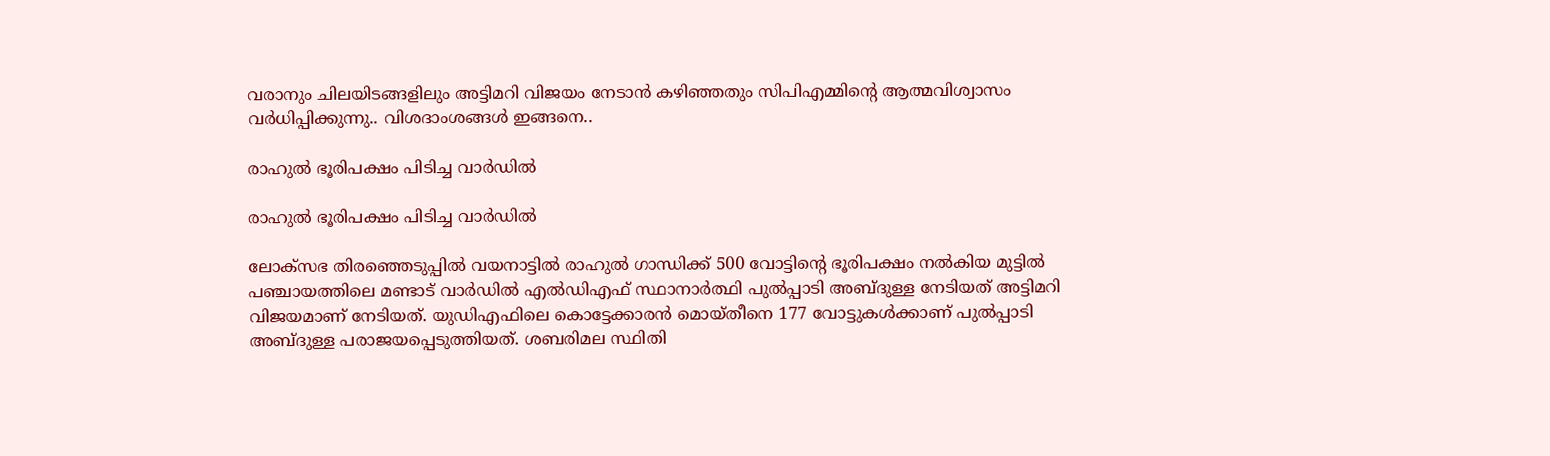വരാനും ചിലയിടങ്ങളിലും അട്ടിമറി വിജയം നേടാന്‍ കഴിഞ്ഞതും സിപിഎമ്മിന്‍റെ ആത്മവിശ്വാസം വര്‍ധിപ്പിക്കുന്നു.. വിശദാംശങ്ങള്‍ ഇങ്ങനെ..

രാഹുല്‍ ഭൂരിപക്ഷം പിടിച്ച വാര്‍ഡില്‍

രാഹുല്‍ ഭൂരിപക്ഷം പിടിച്ച വാര്‍ഡില്‍

ലോക്സഭ തിരഞ്ഞെടുപ്പില്‍ വയനാട്ടില്‍ രാഹുല്‍ ഗാന്ധിക്ക് 500 വോട്ടിന്‍റെ ഭൂരിപക്ഷം നല്‍കിയ മുട്ടില്‍ പഞ്ചായത്തിലെ മണ്ടാട് വാര്‍ഡില്‍ എല്‍ഡിഎഫ് സ്ഥാനാര്‍ത്ഥി പുല്‍പ്പാടി അബ്ദുള്ള നേടിയത് അട്ടിമറി വിജയമാണ് നേടിയത്. യുഡിഎഫിലെ കൊട്ടേക്കാരന്‍ മൊയ്തീനെ 177 വോട്ടുകള്‍ക്കാണ് പുല്‍പ്പാടി അബ്ദുള്ള പരാജയപ്പെടുത്തിയത്. ശബരിമല സ്ഥിതി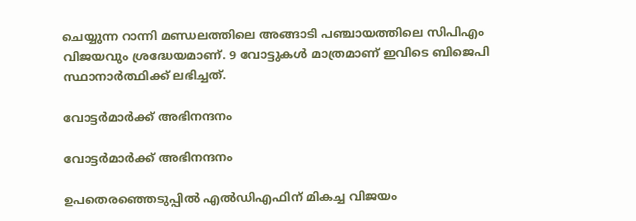ചെയ്യുന്ന റാന്നി മണ്ഡലത്തിലെ അങ്ങാടി പഞ്ചായത്തിലെ സിപിഎം വിജയവും ശ്രദ്ധേയമാണ്. 9 വോട്ടുകള്‍ മാത്രമാണ് ഇവിടെ ബിജെപി സ്ഥാനാര്‍ത്ഥിക്ക് ലഭിച്ചത്.

വോട്ടര്‍മാര്‍ക്ക് അഭിനന്ദനം

വോട്ടര്‍മാര്‍ക്ക് അഭിനന്ദനം

ഉപതെരഞ്ഞെടുപ്പില്‍ എല്‍ഡിഎഫിന്‌ മികച്ച വിജയം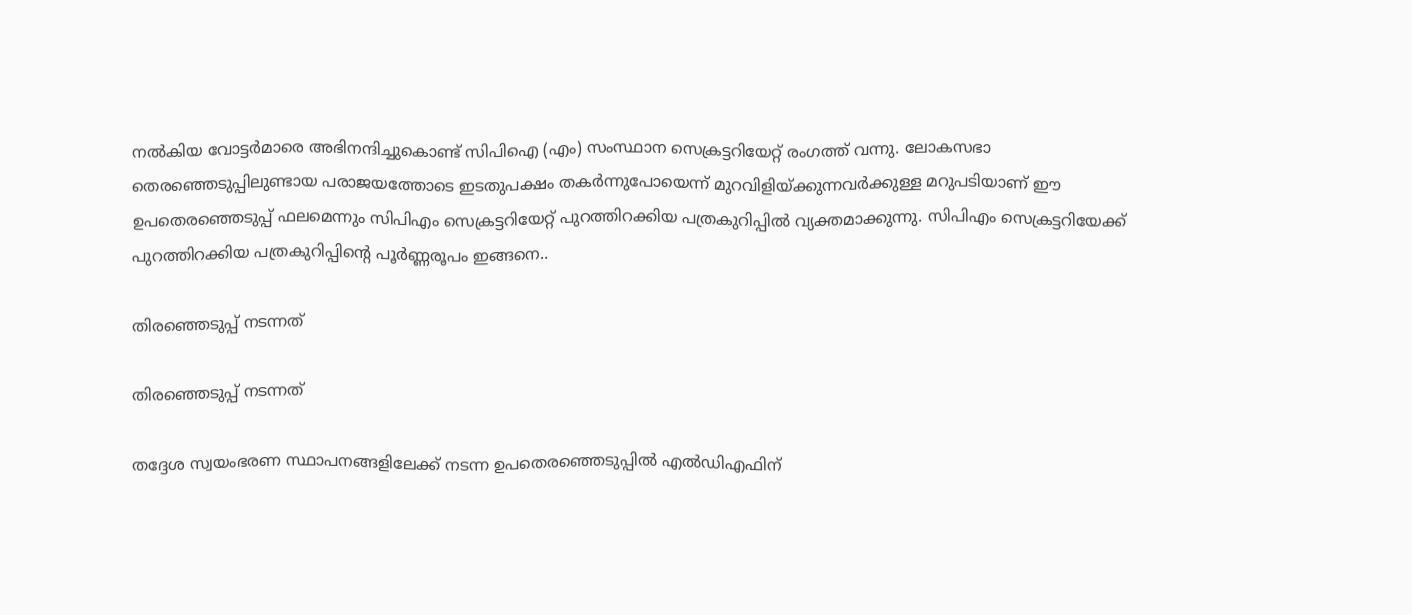നല്‍കിയ വോട്ടര്‍മാരെ അഭിനന്ദിച്ചുകൊണ്ട് സിപിഐ (എം) സംസ്ഥാന സെക്രട്ടറിയേറ്റ്‌ രംഗത്ത് വന്നു. ലോകസഭാ തെരഞ്ഞെടുപ്പിലുണ്ടായ പരാജയത്തോടെ ഇടതുപക്ഷം തകര്‍ന്നുപോയെന്ന്‌ മുറവിളിയ്‌ക്കുന്നവര്‍ക്കുള്ള മറുപടിയാണ്‌ ഈ ഉപതെരഞ്ഞെടുപ്പ്‌ ഫലമെന്നും സിപിഎം സെക്രട്ടറിയേറ്റ് പുറത്തിറക്കിയ പത്രകുറിപ്പില്‍ വ്യക്തമാക്കുന്നു. സിപിഎം സെക്രട്ടറിയേക്ക് പുറത്തിറക്കിയ പത്രകുറിപ്പിന്‍റെ പൂര്‍ണ്ണരൂപം ഇങ്ങനെ..

തിരഞ്ഞെടുപ്പ് നടന്നത്

തിരഞ്ഞെടുപ്പ് നടന്നത്

തദ്ദേശ സ്വയംഭരണ സ്ഥാപനങ്ങളിലേക്ക്‌ നടന്ന ഉപതെരഞ്ഞെടുപ്പില്‍ എല്‍ഡിഎഫിന്‌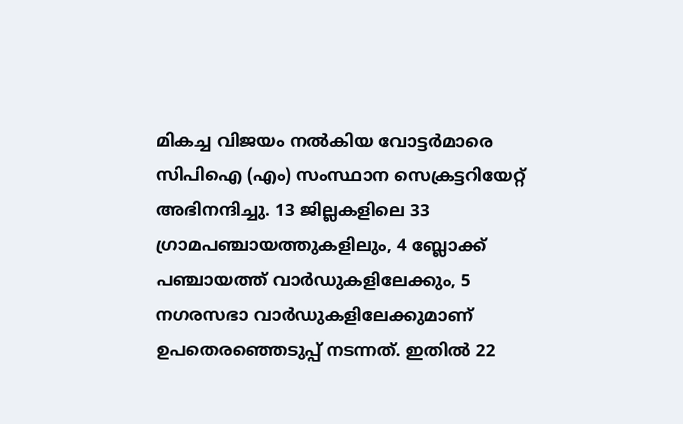മികച്ച വിജയം നല്‍കിയ വോട്ടര്‍മാരെ സിപിഐ (എം) സംസ്ഥാന സെക്രട്ടറിയേറ്റ്‌ അഭിനന്ദിച്ചു. 13 ജില്ലകളിലെ 33 ഗ്രാമപഞ്ചായത്തുകളിലും, 4 ബ്ലോക്ക്‌ പഞ്ചായത്ത്‌ വാര്‍ഡുകളിലേക്കും, 5 നഗരസഭാ വാര്‍ഡുകളിലേക്കുമാണ്‌ ഉപതെരഞ്ഞെടുപ്പ്‌ നടന്നത്‌. ഇതില്‍ 22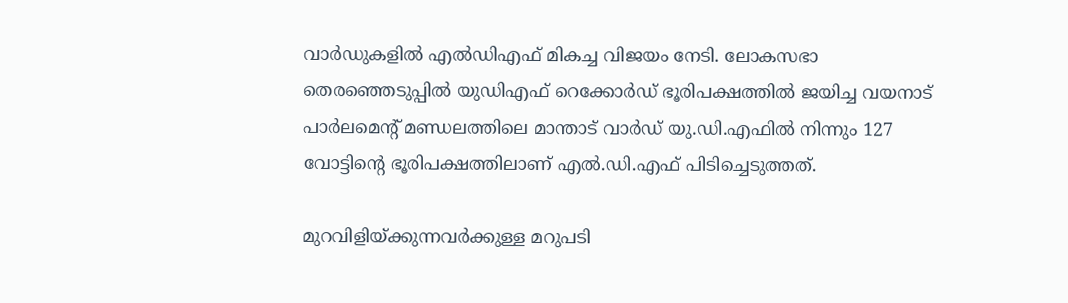വാര്‍ഡുകളില്‍ എല്‍ഡിഎഫ്‌ മികച്ച വിജയം നേടി. ലോകസഭാ തെരഞ്ഞെടുപ്പില്‍ യുഡിഎഫ്‌ റെക്കോര്‍ഡ്‌ ഭൂരിപക്ഷത്തില്‍ ജയിച്ച വയനാട്‌ പാര്‍ലമെന്റ്‌ മണ്ഡലത്തിലെ മാന്താട്‌ വാര്‍ഡ്‌ യു.ഡി.എഫില്‍ നിന്നും 127 വോട്ടിന്റെ ഭൂരിപക്ഷത്തിലാണ്‌ എല്‍.ഡി.എഫ്‌ പിടിച്ചെടുത്തത്‌.

മുറവിളിയ്‌ക്കുന്നവര്‍ക്കുള്ള മറുപടി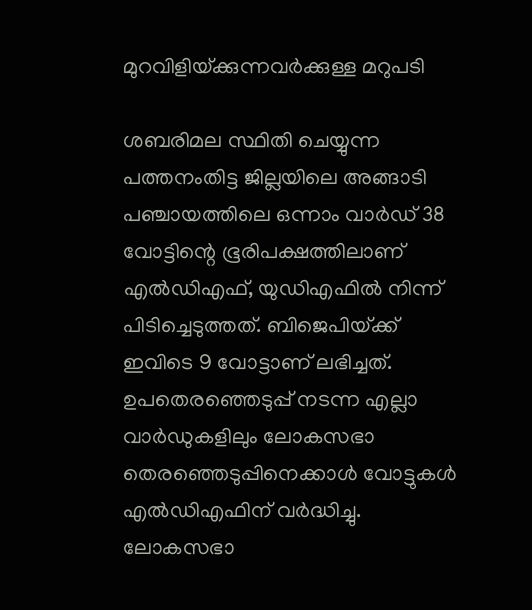മുറവിളിയ്‌ക്കുന്നവര്‍ക്കുള്ള മറുപടി

ശബരിമല സ്ഥിതി ചെയ്യുന്ന പത്തനംതിട്ട ജില്ലയിലെ അങ്ങാടി പഞ്ചായത്തിലെ ഒന്നാം വാര്‍ഡ്‌ 38 വോട്ടിന്റെ ഭൂരിപക്ഷത്തിലാണ്‌ എല്‍ഡിഎഫ്‌, യുഡിഎഫില്‍ നിന്ന്‌ പിടിച്ചെടുത്തത്‌. ബിജെപിയ്‌ക്ക്‌ ഇവിടെ 9 വോട്ടാണ്‌ ലഭിച്ചത്‌. ഉപതെരഞ്ഞെടുപ്പ്‌ നടന്ന എല്ലാ വാര്‍ഡുകളിലും ലോകസഭാ തെരഞ്ഞെടുപ്പിനെക്കാള്‍ വോട്ടുകള്‍ എല്‍ഡിഎഫിന്‌ വര്‍ദ്ധിച്ചു. ലോകസഭാ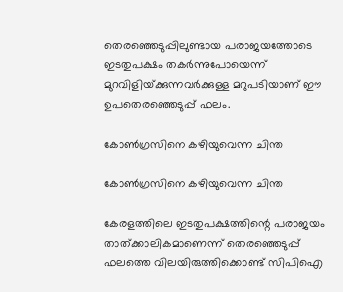തെരഞ്ഞെടുപ്പിലുണ്ടായ പരാജയത്തോടെ ഇടതുപക്ഷം തകര്‍ന്നുപോയെന്ന്‌ മുറവിളിയ്‌ക്കുന്നവര്‍ക്കുള്ള മറുപടിയാണ്‌ ഈ ഉപതെരഞ്ഞെടുപ്പ്‌ ഫലം.

കോണ്‍ഗ്രസിനെ കഴിയുവെന്ന ചിന്ത

കോണ്‍ഗ്രസിനെ കഴിയുവെന്ന ചിന്ത

കേരളത്തിലെ ഇടതുപക്ഷത്തിന്റെ പരാജയം താത്‌ക്കാലികമാണെന്ന്‌ തെരഞ്ഞെടുപ്പ്‌ ഫലത്തെ വിലയിരുത്തിക്കൊണ്ട്‌ സിപിഐ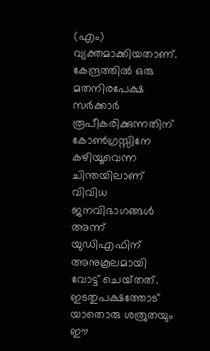(എം) വ്യക്തമാക്കിയതാണ്‌. കേന്ദ്രത്തില്‍ ഒരു മതനിരപേക്ഷ സര്‍ക്കാര്‍ രൂപീകരിക്കുന്നതിന്‌ കോണ്‍ഗ്രസ്സിനേ കഴിയൂവെന്ന ചിന്തയിലാണ്‌ വിവിധ ജനവിഭാഗങ്ങള്‍ അന്ന്‌ യുഡിഎഫിന്‌ അനുകൂലമായി വോട്ട്‌ ചെയ്‌തത്‌. ഇടതുപക്ഷത്തോട്‌ യാതൊരു ശത്രുതയും ഈ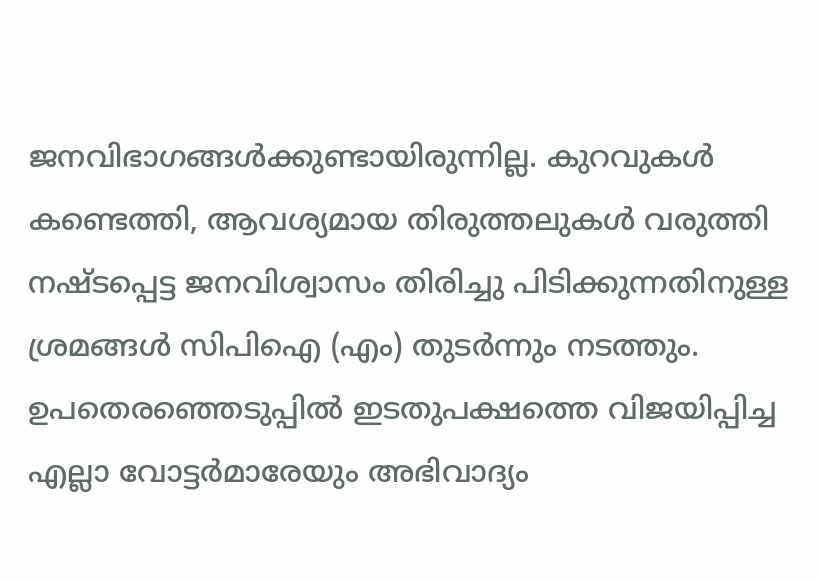ജനവിഭാഗങ്ങള്‍ക്കുണ്ടായിരുന്നില്ല. കുറവുകള്‍ കണ്ടെത്തി, ആവശ്യമായ തിരുത്തലുകള്‍ വരുത്തി നഷ്ടപ്പെട്ട ജനവിശ്വാസം തിരിച്ചു പിടിക്കുന്നതിനുള്ള ശ്രമങ്ങള്‍ സിപിഐ (എം) തുടര്‍ന്നും നടത്തും. ഉപതെരഞ്ഞെടുപ്പില്‍ ഇടതുപക്ഷത്തെ വിജയിപ്പിച്ച എല്ലാ വോട്ടര്‍മാരേയും അഭിവാദ്യം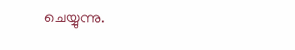ചെയ്യുന്നു.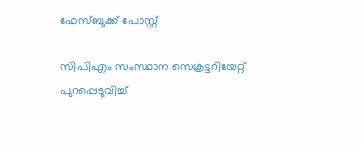ഫേസ്ബുക്ക് പോസ്റ്റ്

സിപിഎം സംസ്ഥാന സെക്രട്ടറിയേറ്റ് പുറപ്പെടുവിച്ച്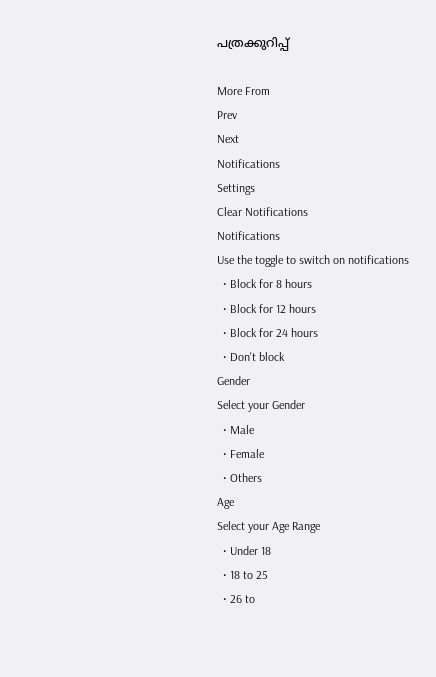പത്രക്കുറിപ്പ്

More From
Prev
Next
Notifications
Settings
Clear Notifications
Notifications
Use the toggle to switch on notifications
  • Block for 8 hours
  • Block for 12 hours
  • Block for 24 hours
  • Don't block
Gender
Select your Gender
  • Male
  • Female
  • Others
Age
Select your Age Range
  • Under 18
  • 18 to 25
  • 26 to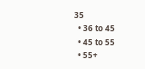35
  • 36 to 45
  • 45 to 55
  • 55+